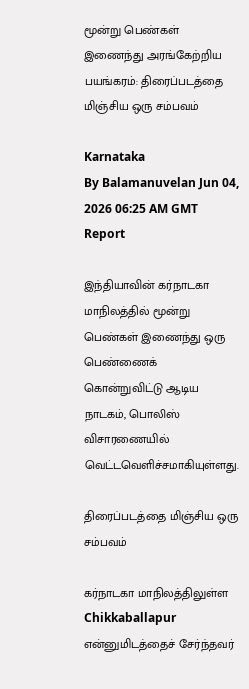மூன்று பெண்கள் இணைந்து அரங்கேற்றிய பயங்கரம்: திரைப்படத்தை மிஞ்சிய ஒரு சம்பவம்

Karnataka
By Balamanuvelan Jun 04, 2026 06:25 AM GMT
Report

இந்தியாவின் கர்நாடகா மாநிலத்தில் மூன்று பெண்கள் இணைந்து ஒரு பெண்ணைக் கொன்றுவிட்டு ஆடிய நாடகம், பொலிஸ் விசாரணையில் வெட்டவெளிச்சமாகியுள்ளது.

திரைப்படத்தை மிஞ்சிய ஒரு சம்பவம்

கர்நாடகா மாநிலத்திலுள்ள Chikkaballapur என்னுமிடத்தைச் சேர்ந்தவர்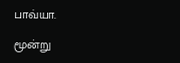பாவ்யா.

மூன்று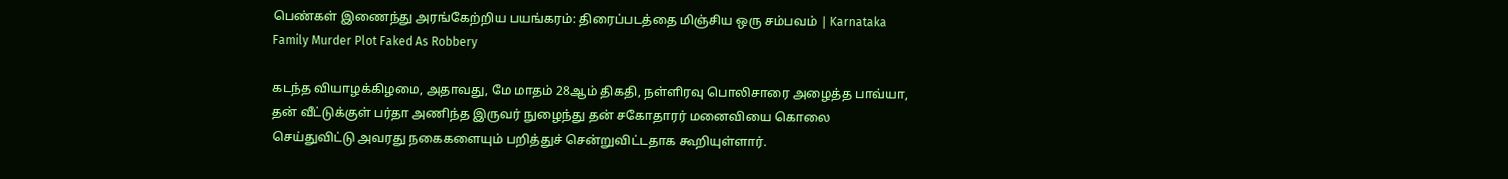பெண்கள் இணைந்து அரங்கேற்றிய பயங்கரம்: திரைப்படத்தை மிஞ்சிய ஒரு சம்பவம் | Karnataka Family Murder Plot Faked As Robbery

கடந்த வியாழக்கிழமை, அதாவது, மே மாதம் 28ஆம் திகதி, நள்ளிரவு பொலிசாரை அழைத்த பாவ்யா, தன் வீட்டுக்குள் பர்தா அணிந்த இருவர் நுழைந்து தன் சகோதாரர் மனைவியை கொலை செய்துவிட்டு அவரது நகைகளையும் பறித்துச் சென்றுவிட்டதாக கூறியுள்ளார்.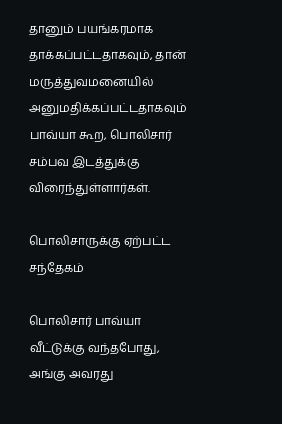தானும் பயங்கரமாக தாக்கப்பட்டதாகவும், தான் மருத்துவமனையில் அனுமதிக்கப்பட்டதாகவும் பாவ்யா கூற, பொலிசார் சம்பவ இடத்துக்கு விரைந்துள்ளார்கள்.

பொலிசாருக்கு ஏற்பட்ட சந்தேகம்

பொலிசார் பாவ்யா வீட்டுக்கு வந்தபோது, அங்கு அவரது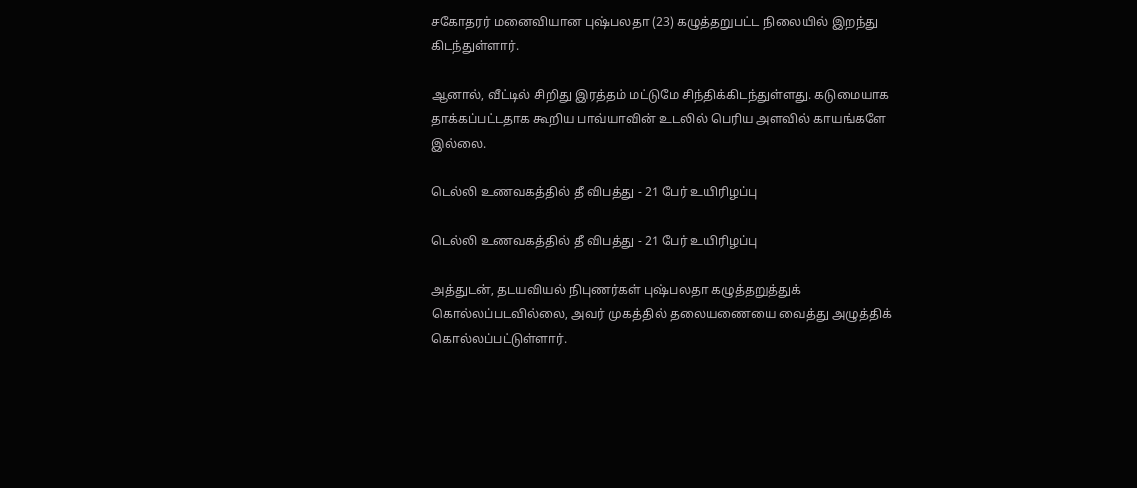சகோதரர் மனைவியான புஷ்பலதா (23) கழுத்தறுபட்ட நிலையில் இறந்து கிடந்துள்ளார்.

ஆனால், வீட்டில் சிறிது இரத்தம் மட்டுமே சிந்திக்கிடந்துள்ளது. கடுமையாக தாக்கப்பட்டதாக கூறிய பாவ்யாவின் உடலில் பெரிய அளவில் காயங்களே இல்லை.

டெல்லி உணவகத்தில் தீ விபத்து - 21 பேர் உயிரிழப்பு

டெல்லி உணவகத்தில் தீ விபத்து - 21 பேர் உயிரிழப்பு

அத்துடன், தடயவியல் நிபுணர்கள் புஷ்பலதா கழுத்தறுத்துக் கொல்லப்படவில்லை, அவர் முகத்தில் தலையணையை வைத்து அழுத்திக் கொல்லப்பட்டுள்ளார்.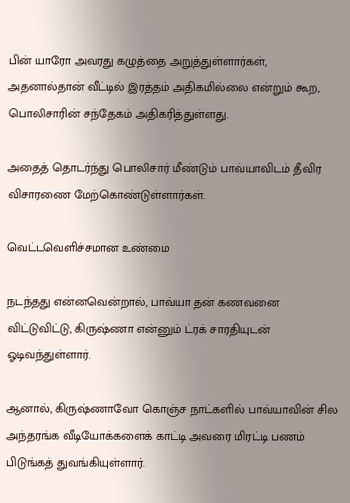பின் யாரோ அவரது கழுத்தை அறுத்துள்ளார்கள், அதனால்தான் வீட்டில் இரத்தம் அதிகமில்லை என்றும் கூற, பொலிசாரின் சந்தேகம் அதிகரித்துள்ளது.

அதைத் தொடர்ந்து பொலிசார் மீண்டும் பாவ்யாவிடம் தீவிர விசாரணை மேற்கொண்டுள்ளார்கள்.

வெட்டவெளிச்சமான உண்மை

நடந்தது என்னவென்றால், பாவ்யா தன் கணவனை விட்டுவிட்டு, கிருஷ்ணா என்னும் ட்ரக் சாரதியுடன் ஓடிவந்துள்ளார்.

ஆனால், கிருஷ்ணாவோ கொஞ்ச நாட்களில் பாவ்யாவின் சில அந்தரங்க வீடியோக்களைக் காட்டி அவரை மிரட்டி பணம் பிடுங்கத் துவங்கியுள்ளார்.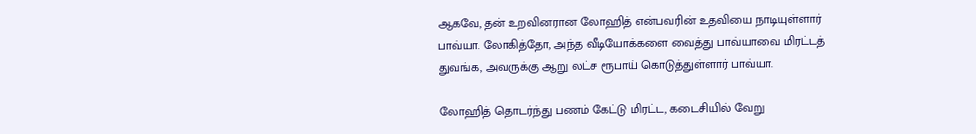ஆகவே, தன் உறவினரான லோஹித் என்பவரின் உதவியை நாடியுள்ளார் பாவ்யா. லோகித்தோ, அந்த வீடியோக்களை வைத்து பாவ்யாவை மிரட்டத் துவங்க, அவருக்கு ஆறு லட்ச ரூபாய் கொடுத்துள்ளார் பாவ்யா.

லோஹித் தொடர்ந்து பணம் கேட்டு மிரட்ட, கடைசியில் வேறு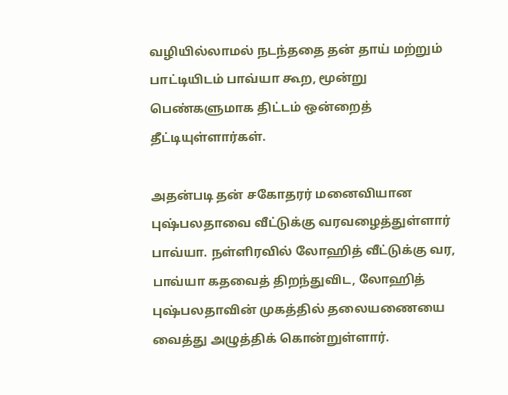வழியில்லாமல் நடந்ததை தன் தாய் மற்றும் பாட்டியிடம் பாவ்யா கூற, மூன்று பெண்களுமாக திட்டம் ஒன்றைத் தீட்டியுள்ளார்கள்.

அதன்படி தன் சகோதரர் மனைவியான புஷ்பலதாவை வீட்டுக்கு வரவழைத்துள்ளார் பாவ்யா. நள்ளிரவில் லோஹித் வீட்டுக்கு வர, பாவ்யா கதவைத் திறந்துவிட, லோஹித் புஷ்பலதாவின் முகத்தில் தலையணையை வைத்து அழுத்திக் கொன்றுள்ளார்.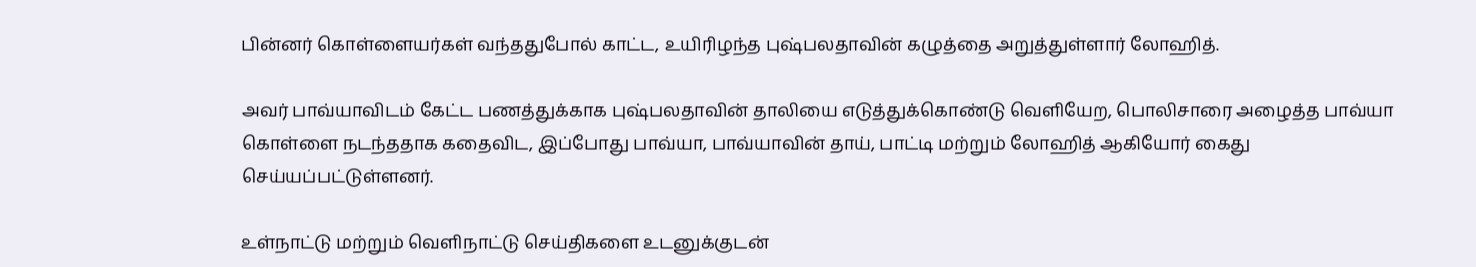பின்னர் கொள்ளையர்கள் வந்ததுபோல் காட்ட, உயிரிழந்த புஷ்பலதாவின் கழுத்தை அறுத்துள்ளார் லோஹித்.

அவர் பாவ்யாவிடம் கேட்ட பணத்துக்காக புஷ்பலதாவின் தாலியை எடுத்துக்கொண்டு வெளியேற, பொலிசாரை அழைத்த பாவ்யா கொள்ளை நடந்ததாக கதைவிட, இப்போது பாவ்யா, பாவ்யாவின் தாய், பாட்டி மற்றும் லோஹித் ஆகியோர் கைது செய்யப்பட்டுள்ளனர்.

உள்நாட்டு மற்றும் வெளிநாட்டு செய்திகளை உடனுக்குடன்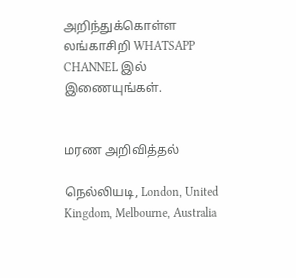அறிந்துக்கொள்ள லங்காசிறி WHATSAPP CHANNEL இல் இணையுங்கள்.


மரண அறிவித்தல்

நெல்லியடி, London, United Kingdom, Melbourne, Australia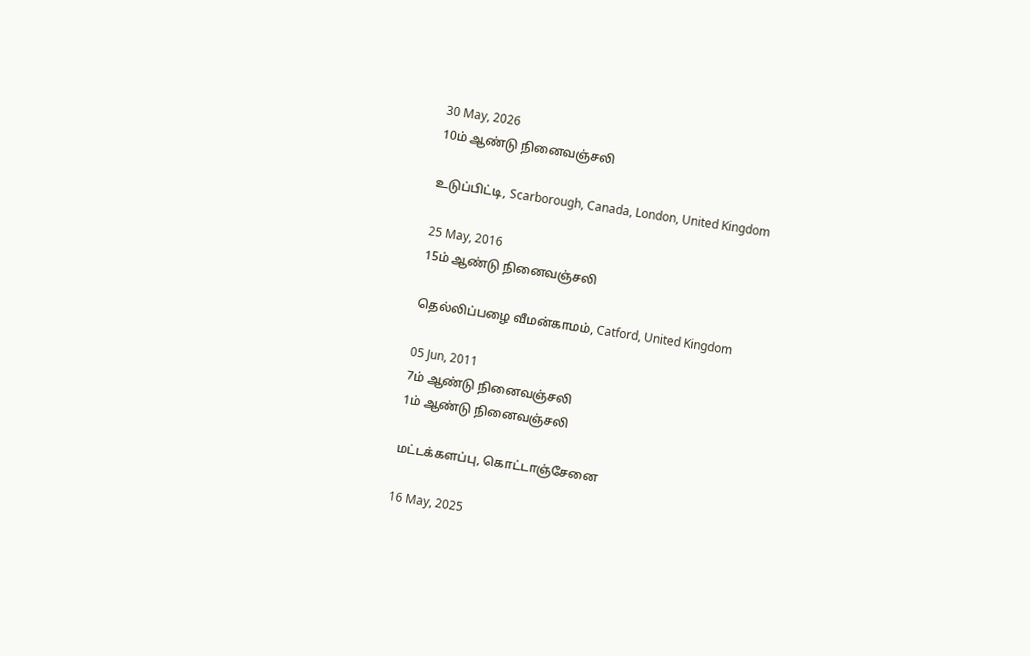30 May, 2026
10ம் ஆண்டு நினைவஞ்சலி

உடுப்பிட்டி, Scarborough, Canada, London, United Kingdom

25 May, 2016
15ம் ஆண்டு நினைவஞ்சலி

தெல்லிப்பழை வீமன்காமம், Catford, United Kingdom

05 Jun, 2011
7ம் ஆண்டு நினைவஞ்சலி
1ம் ஆண்டு நினைவஞ்சலி

மட்டக்களப்பு, கொட்டாஞ்சேனை

16 May, 2025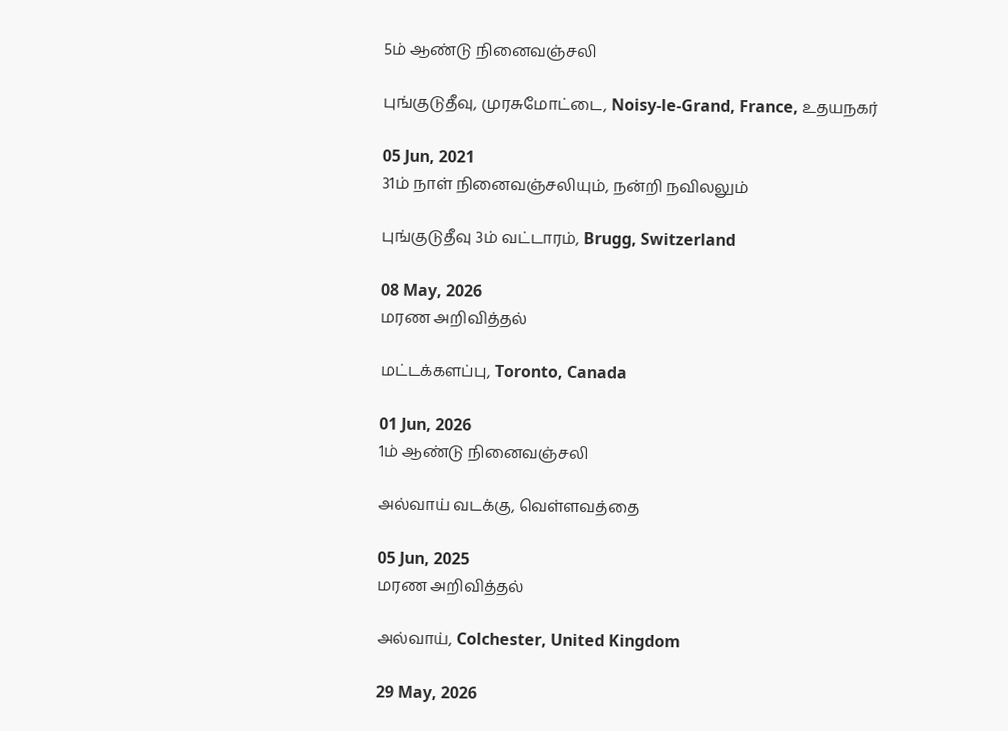5ம் ஆண்டு நினைவஞ்சலி

புங்குடுதீவு, முரசுமோட்டை, Noisy-le-Grand, France, உதயநகர்

05 Jun, 2021
31ம் நாள் நினைவஞ்சலியும், நன்றி நவிலலும்

புங்குடுதீவு 3ம் வட்டாரம், Brugg, Switzerland

08 May, 2026
மரண அறிவித்தல்

மட்டக்களப்பு, Toronto, Canada

01 Jun, 2026
1ம் ஆண்டு நினைவஞ்சலி

அல்வாய் வடக்கு, வெள்ளவத்தை

05 Jun, 2025
மரண அறிவித்தல்

அல்வாய், Colchester, United Kingdom

29 May, 2026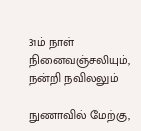31ம் நாள் நினைவஞ்சலியும், நன்றி நவிலலும்

நுணாவில் மேற்கு,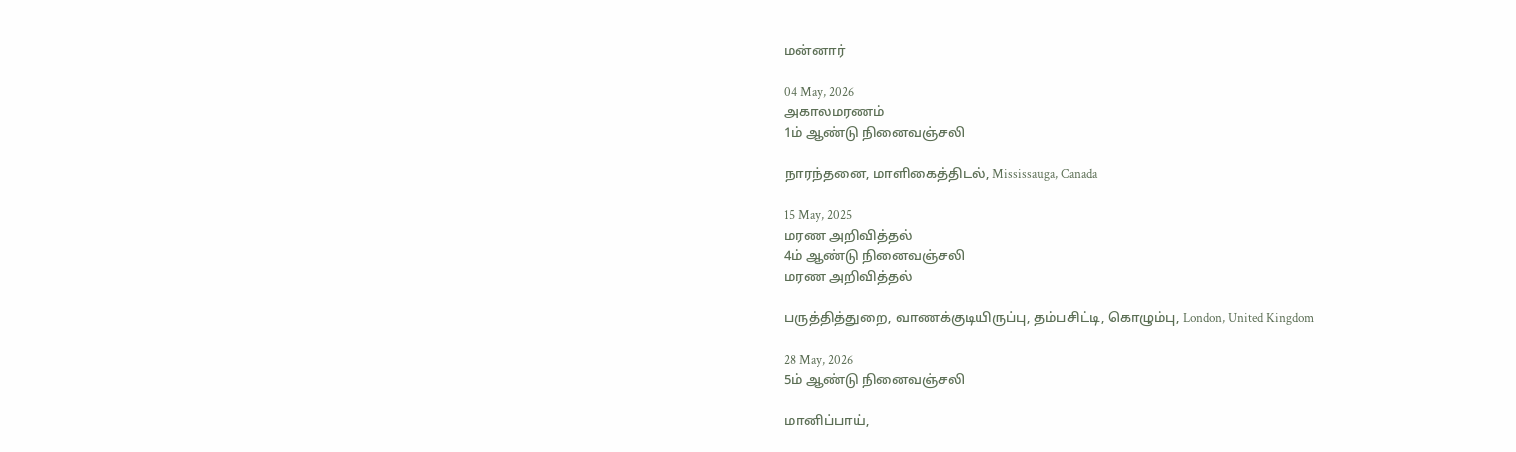மன்னார்

04 May, 2026
அகாலமரணம்
1ம் ஆண்டு நினைவஞ்சலி

நாரந்தனை, மாளிகைத்திடல், Mississauga, Canada

15 May, 2025
மரண அறிவித்தல்
4ம் ஆண்டு நினைவஞ்சலி
மரண அறிவித்தல்

பருத்தித்துறை, வாணக்குடியிருப்பு, தம்பசிட்டி, கொழும்பு, London, United Kingdom

28 May, 2026
5ம் ஆண்டு நினைவஞ்சலி

மானிப்பாய்,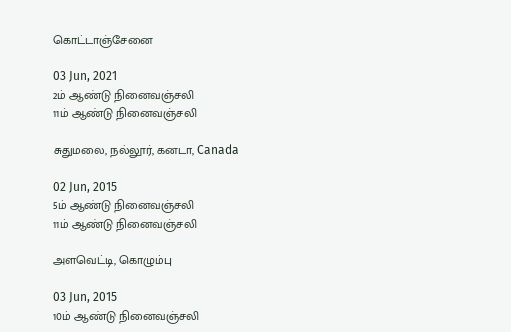கொட்டாஞ்சேனை

03 Jun, 2021
2ம் ஆண்டு நினைவஞ்சலி
11ம் ஆண்டு நினைவஞ்சலி

சுதுமலை, நல்லூர், கனடா, Canada

02 Jun, 2015
5ம் ஆண்டு நினைவஞ்சலி
11ம் ஆண்டு நினைவஞ்சலி

அளவெட்டி, கொழும்பு

03 Jun, 2015
10ம் ஆண்டு நினைவஞ்சலி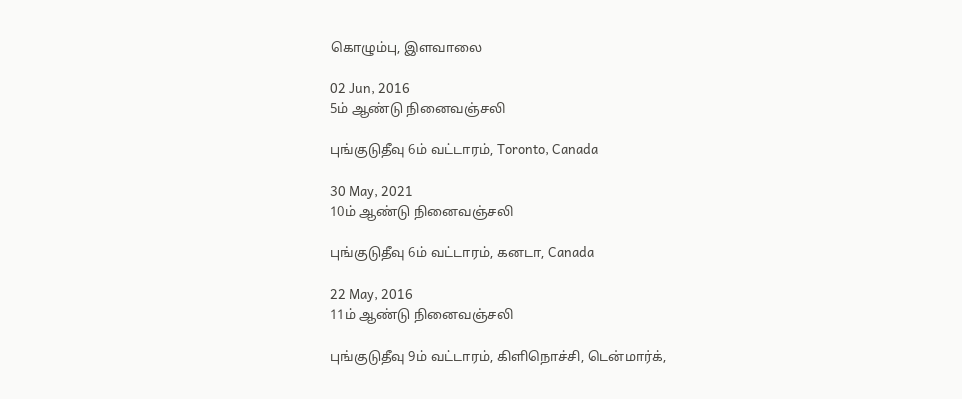கொழும்பு, இளவாலை

02 Jun, 2016
5ம் ஆண்டு நினைவஞ்சலி

புங்குடுதீவு 6ம் வட்டாரம், Toronto, Canada

30 May, 2021
10ம் ஆண்டு நினைவஞ்சலி

புங்குடுதீவு 6ம் வட்டாரம், கனடா, Canada

22 May, 2016
11ம் ஆண்டு நினைவஞ்சலி

புங்குடுதீவு 9ம் வட்டாரம், கிளிநொச்சி, டென்மார்க்,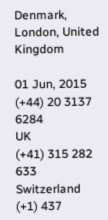Denmark, London, United Kingdom

01 Jun, 2015
(+44) 20 3137 6284
UK
(+41) 315 282 633
Switzerland
(+1) 437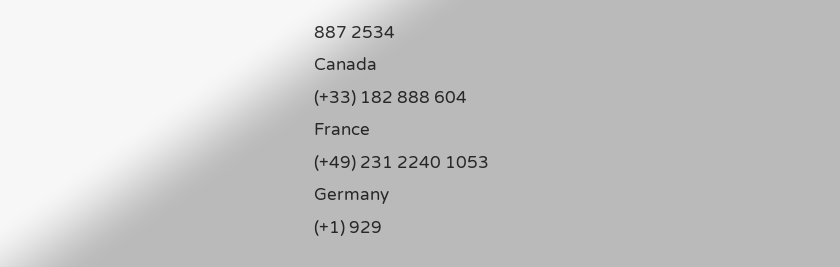887 2534
Canada
(+33) 182 888 604
France
(+49) 231 2240 1053
Germany
(+1) 929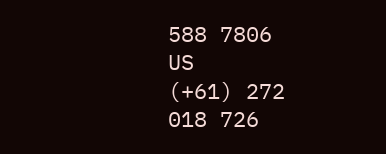588 7806
US
(+61) 272 018 726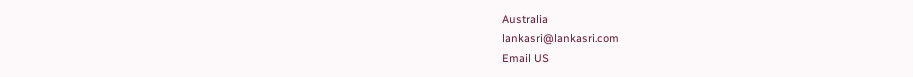Australia
lankasri@lankasri.com
Email US